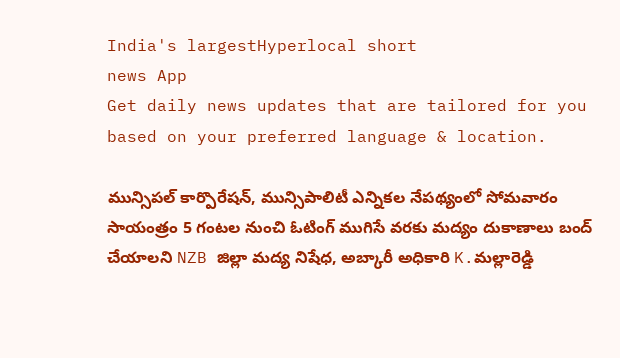India's largestHyperlocal short
news App
Get daily news updates that are tailored for you based on your preferred language & location.

మున్సిపల్ కార్పొరేషన్, మున్సిపాలిటీ ఎన్నికల నేపథ్యంలో సోమవారం సాయంత్రం 5 గంటల నుంచి ఓటింగ్ ముగిసే వరకు మద్యం దుకాణాలు బంద్ చేయాలని NZB జిల్లా మద్య నిషేధ, అబ్కారీ అధికారి K.మల్లారెడ్డి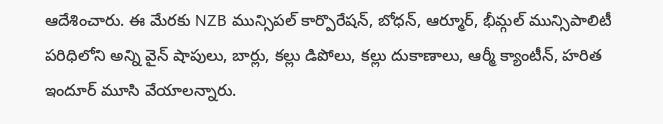ఆదేశించారు. ఈ మేరకు NZB మున్సిపల్ కార్పొరేషన్, బోధన్, ఆర్మూర్, భీమ్గల్ మున్సిపాలిటీ పరిధిలోని అన్ని వైన్ షాపులు, బార్లు, కల్లు డిపోలు, కల్లు దుకాణాలు, ఆర్మీ క్యాంటీన్, హరిత ఇందూర్ మూసి వేయాలన్నారు.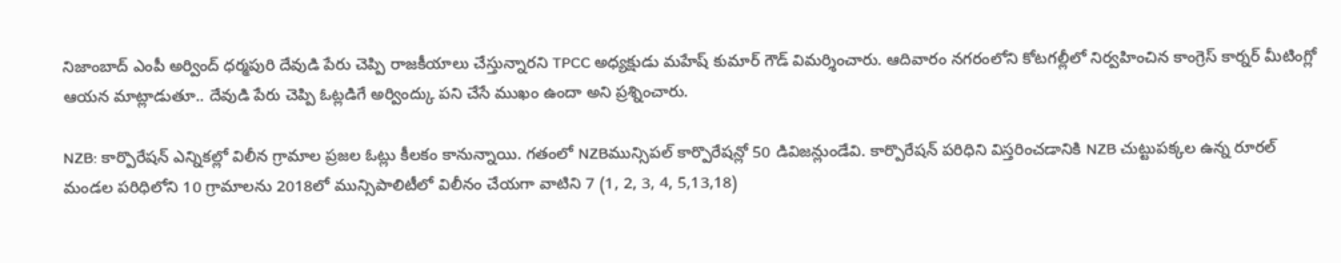నిజాంబాద్ ఎంపీ అర్వింద్ ధర్మపురి దేవుడి పేరు చెప్పి రాజకీయాలు చేస్తున్నారని TPCC అధ్యక్షుడు మహేష్ కుమార్ గౌడ్ విమర్శించారు. ఆదివారం నగరంలోని కోటగల్లీలో నిర్వహించిన కాంగ్రెస్ కార్నర్ మీటింగ్లో ఆయన మాట్లాడుతూ.. దేవుడి పేరు చెప్పి ఓట్లడిగే అర్వింద్కు పని చేసే ముఖం ఉందా అని ప్రశ్నించారు.

NZB: కార్పొరేషన్ ఎన్నికల్లో విలీన గ్రామాల ప్రజల ఓట్లు కీలకం కానున్నాయి. గతంలో NZBమున్సిపల్ కార్పొరేషన్లో 50 డివిజన్లుండేవి. కార్పొరేషన్ పరిధిని విస్తరించడానికి NZB చుట్టుపక్కల ఉన్న రూరల్ మండల పరిధిలోని 10 గ్రామాలను 2018లో మున్సిపాలిటీలో విలీనం చేయగా వాటిని 7 (1, 2, 3, 4, 5,13,18)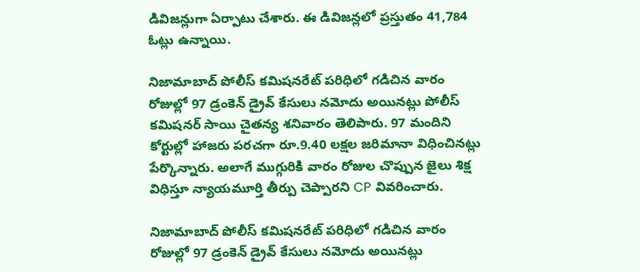డివిజన్లుగా ఏర్పాటు చేశారు. ఈ డివిజన్లలో ప్రస్తుతం 41,784 ఓట్లు ఉన్నాయి.

నిజామాబాద్ పోలీస్ కమిషనరేట్ పరిధిలో గడిచిన వారం రోజుల్లో 97 డ్రంకెన్ డ్రైవ్ కేసులు నమోదు అయినట్లు పోలీస్ కమిషనర్ సాయి చైతన్య శనివారం తెలిపారు. 97 మందిని కోర్టుల్లో హాజరు పరచగా రూ.9.40 లక్షల జరిమానా విధించినట్లు పేర్కొన్నారు. అలాగే ముగ్గురికి వారం రోజుల చొప్పున జైలు శిక్ష విధిస్తూ న్యాయమూర్తి తీర్పు చెప్పారని CP వివరించారు.

నిజామాబాద్ పోలీస్ కమిషనరేట్ పరిధిలో గడిచిన వారం రోజుల్లో 97 డ్రంకెన్ డ్రైవ్ కేసులు నమోదు అయినట్లు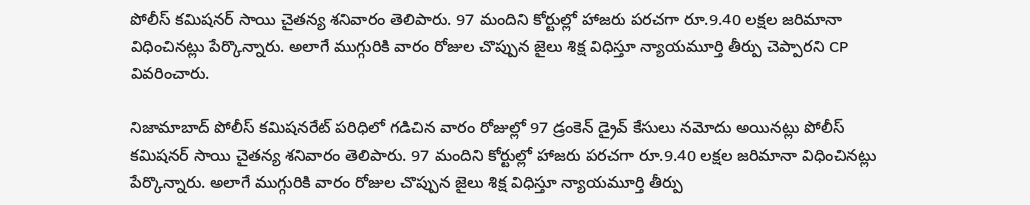పోలీస్ కమిషనర్ సాయి చైతన్య శనివారం తెలిపారు. 97 మందిని కోర్టుల్లో హాజరు పరచగా రూ.9.40 లక్షల జరిమానా విధించినట్లు పేర్కొన్నారు. అలాగే ముగ్గురికి వారం రోజుల చొప్పున జైలు శిక్ష విధిస్తూ న్యాయమూర్తి తీర్పు చెప్పారని CP వివరించారు.

నిజామాబాద్ పోలీస్ కమిషనరేట్ పరిధిలో గడిచిన వారం రోజుల్లో 97 డ్రంకెన్ డ్రైవ్ కేసులు నమోదు అయినట్లు పోలీస్ కమిషనర్ సాయి చైతన్య శనివారం తెలిపారు. 97 మందిని కోర్టుల్లో హాజరు పరచగా రూ.9.40 లక్షల జరిమానా విధించినట్లు పేర్కొన్నారు. అలాగే ముగ్గురికి వారం రోజుల చొప్పున జైలు శిక్ష విధిస్తూ న్యాయమూర్తి తీర్పు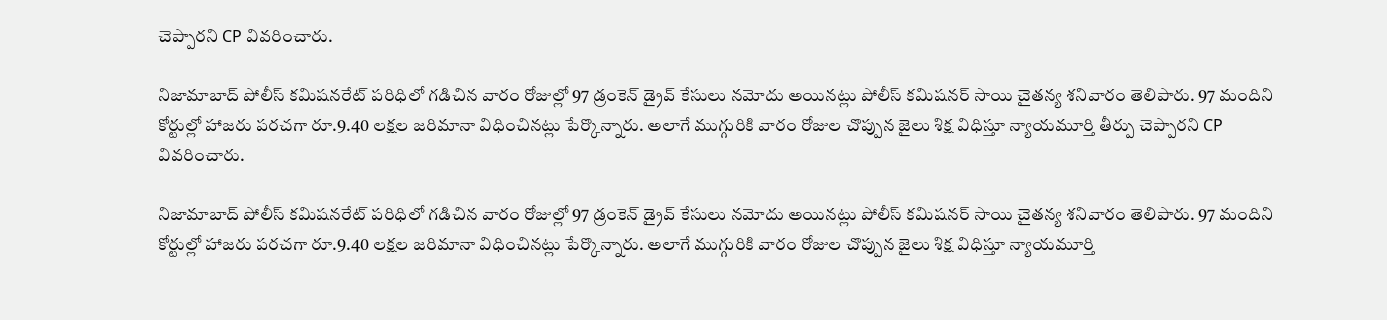చెప్పారని CP వివరించారు.

నిజామాబాద్ పోలీస్ కమిషనరేట్ పరిధిలో గడిచిన వారం రోజుల్లో 97 డ్రంకెన్ డ్రైవ్ కేసులు నమోదు అయినట్లు పోలీస్ కమిషనర్ సాయి చైతన్య శనివారం తెలిపారు. 97 మందిని కోర్టుల్లో హాజరు పరచగా రూ.9.40 లక్షల జరిమానా విధించినట్లు పేర్కొన్నారు. అలాగే ముగ్గురికి వారం రోజుల చొప్పున జైలు శిక్ష విధిస్తూ న్యాయమూర్తి తీర్పు చెప్పారని CP వివరించారు.

నిజామాబాద్ పోలీస్ కమిషనరేట్ పరిధిలో గడిచిన వారం రోజుల్లో 97 డ్రంకెన్ డ్రైవ్ కేసులు నమోదు అయినట్లు పోలీస్ కమిషనర్ సాయి చైతన్య శనివారం తెలిపారు. 97 మందిని కోర్టుల్లో హాజరు పరచగా రూ.9.40 లక్షల జరిమానా విధించినట్లు పేర్కొన్నారు. అలాగే ముగ్గురికి వారం రోజుల చొప్పున జైలు శిక్ష విధిస్తూ న్యాయమూర్తి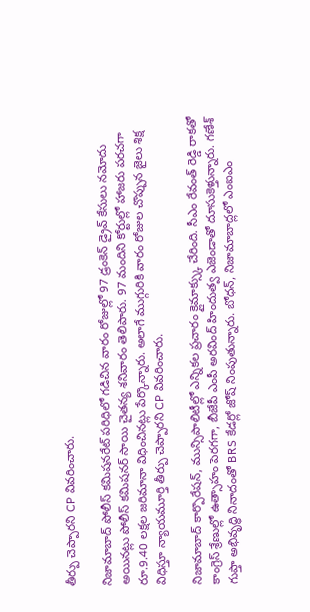తీర్పు చెప్పారని CP వివరించారు.

నిజామాబాద్ పోలీస్ కమిషనరేట్ పరిధిలో గడిచిన వారం రోజుల్లో 97 డ్రంకెన్ డ్రైవ్ కేసులు నమోదు అయినట్లు పోలీస్ కమిషనర్ సాయి చైతన్య శనివారం తెలిపారు. 97 మందిని కోర్టుల్లో హాజరు పరచగా రూ.9.40 లక్షల జరిమానా విధించినట్లు పేర్కొన్నారు. అలాగే ముగ్గురికి వారం రోజుల చొప్పున జైలు శిక్ష విధిస్తూ న్యాయమూర్తి తీర్పు చెప్పారని CP వివరించారు.

నిజామాబాద్ కార్పొరేషన్, మున్సిపాలిటీల్లో ఎన్నికల ప్రచారం క్లైమాక్స్కు చేరింది. సీఎం రేవంత్ రెడ్డి రాకతో కాంగ్రెస్ శ్రేణుల్లో ఉత్సాహం పెరగగా, బీజేపీ ఎంపీ అరవింద్ హిందుత్వ ఎజెండాతో దూసుకెళ్తున్నారు. గణేశ్ గుప్తా అభివృద్ధి నినాదంతో BRS కేడర్లో జోష్ నింపుతున్నారు. బోధన్, నిజామాబాద్లలో ఎంఐఎం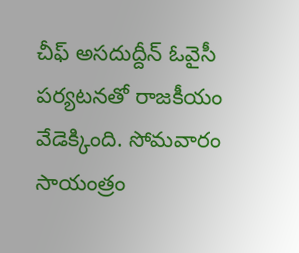చీఫ్ అసదుద్దీన్ ఓవైసీ పర్యటనతో రాజకీయం వేడెక్కింది. సోమవారం సాయంత్రం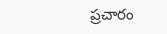ప్రచారం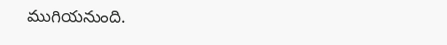ముగియనుంది.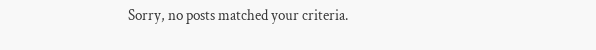Sorry, no posts matched your criteria.